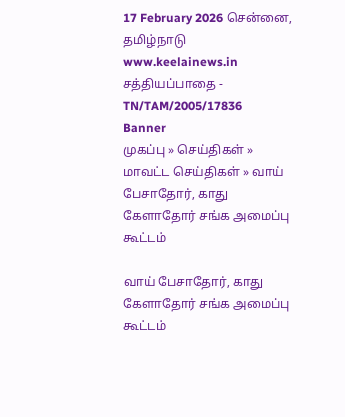17 February 2026 சென்னை, தமிழ்நாடு
www.keelainews.in
சத்தியப்பாதை - TN/TAM/2005/17836
Banner
முகப்பு » செய்திகள் » மாவட்ட செய்திகள் » வாய் பேசாதோர், காது கேளாதோர் சங்க அமைப்பு கூட்டம்

வாய் பேசாதோர், காது கேளாதோர் சங்க அமைப்பு கூட்டம்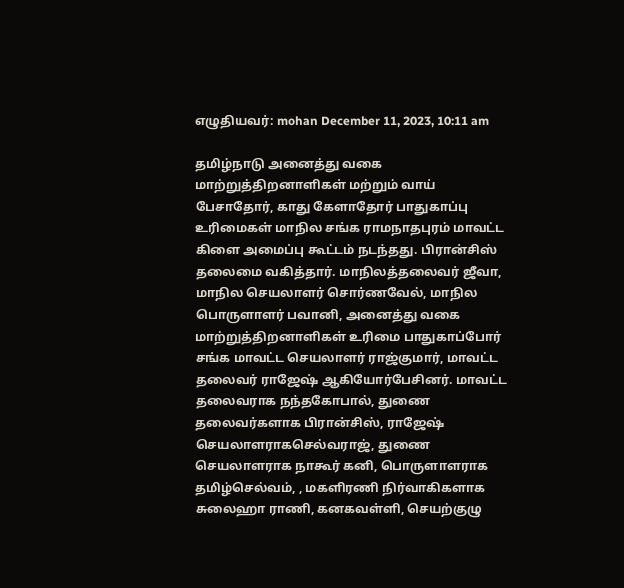எழுதியவர்: mohan December 11, 2023, 10:11 am

தமிழ்நாடு அனைத்து வகை மாற்றுத்திறனாளிகள் மற்றும் வாய் பேசாதோர், காது கேளாதோர் பாதுகாப்பு உரிமைகள் மாநில சங்க ராமநாதபுரம் மாவட்ட கிளை அமைப்பு கூட்டம் நடந்தது. பிரான்சிஸ் தலைமை வகித்தார். மாநிலத்தலைவர் ஜீவா, மாநில செயலாளர் சொர்ணவேல், மாநில பொருளாளர் பவானி, அனைத்து வகை மாற்றுத்திறனாளிகள் உரிமை பாதுகாப்போர் சங்க மாவட்ட செயலாளர் ராஜ்குமார், மாவட்ட தலைவர் ராஜேஷ் ஆகியோர்பேசினர். மாவட்ட தலைவராக நந்தகோபால், துணை தலைவர்களாக பிரான்சிஸ், ராஜேஷ் செயலாளராகசெல்வராஜ், துணை செயலாளராக நாகூர் கனி, பொருளாளராக தமிழ்செல்வம், , மகளிரணி நிர்வாகிகளாக சுலைஹா ராணி, கனகவள்ளி, செயற்குழு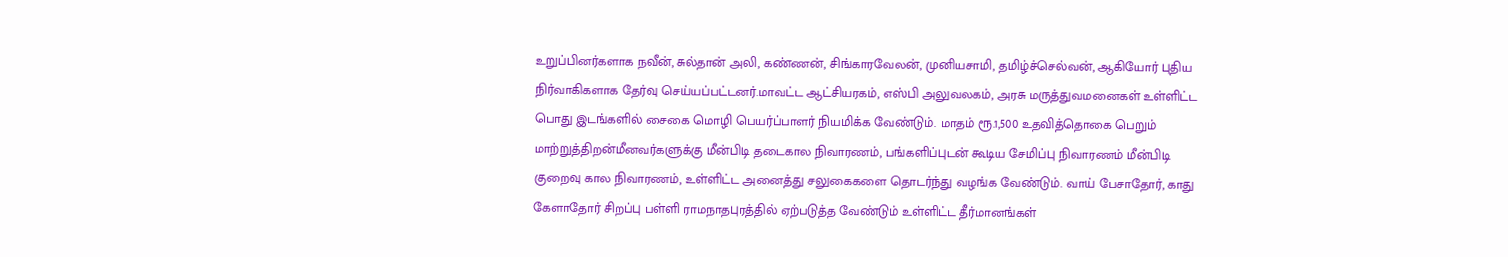உறுப்பினர்களாக நவீன், சுல்தான் அலி, கண்ணன், சிங்காரவேலன், முனியசாமி, தமிழ்ச்செல்வன், ஆகியோர் புதிய நிர்வாகிகளாக தேர்வு செய்யப்பட்டனர்.மாவட்ட ஆட்சியரகம், எஸ்பி அலுவலகம், அரசு மருத்துவமனைகள் உள்ளிட்ட பொது இடங்களில் சைகை மொழி பெயர்ப்பாளர் நியமிக்க வேண்டும். மாதம் ரூ.1,500 உதவித்தொகை பெறும் மாற்றுத்திறன்மீனவர்களுக்கு மீன்பிடி தடைகால நிவாரணம், பங்களிப்புடன் கூடிய சேமிப்பு நிவாரணம் மீன்பிடி குறைவு கால நிவாரணம், உள்ளிட்ட அனைத்து சலுகைகளை தொடர்ந்து வழங்க வேண்டும். வாய் பேசாதோர், காது கேளாதோர் சிறப்பு பள்ளி ராமநாதபுரத்தில் ஏற்படுத்த வேண்டும் உள்ளிட்ட தீர்மானங்கள்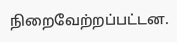நிறைவேற்றப்பட்டன.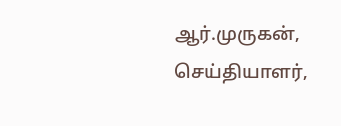ஆர்.முருகன், செய்தியாளர்,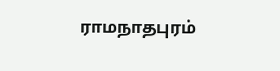ராமநாதபுரம்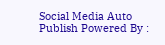Social Media Auto Publish Powered By :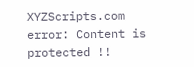XYZScripts.com
error: Content is protected !!